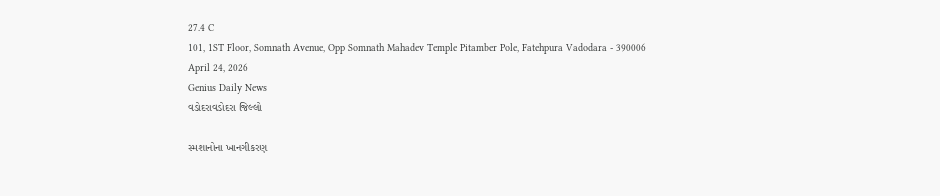27.4 C
101, 1ST Floor, Somnath Avenue, Opp Somnath Mahadev Temple Pitamber Pole, Fatehpura Vadodara - 390006
April 24, 2026
Genius Daily News
વડોદરાવડોદરા જિલ્લો

સ્મશાનોના ખાનગીકરણ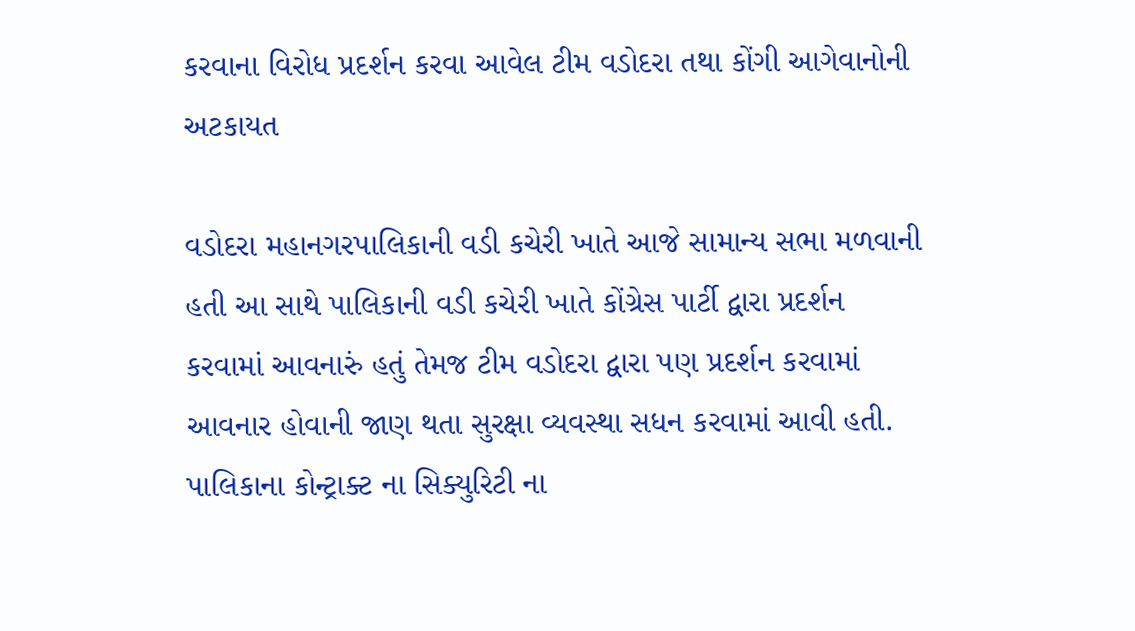કરવાના વિરોધ પ્રદર્શન કરવા આવેલ ટીમ વડોદરા તથા કોંગી આગેવાનોની અટકાયત

વડોદરા મહાનગરપાલિકાની વડી કચેરી ખાતે આજે સામાન્ય સભા મળવાની હતી આ સાથે પાલિકાની વડી કચેરી ખાતે કોંગ્રેસ પાર્ટી દ્વારા પ્રદર્શન કરવામાં આવનારું હતું તેમજ ટીમ વડોદરા દ્વારા પણ પ્રદર્શન કરવામાં આવનાર હોવાની જાણ થતા સુરક્ષા વ્યવસ્થા સધન કરવામાં આવી હતી. પાલિકાના કોન્ટ્રાક્ટ ના સિક્યુરિટી ના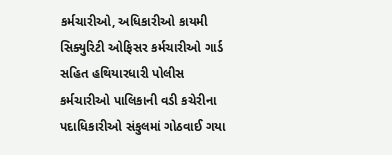કર્મચારીઓ, અધિકારીઓ કાયમી સિક્યુરિટી ઓફિસર કર્મચારીઓ ગાર્ડ સહિત હથિયારધારી પોલીસ કર્મચારીઓ પાલિકાની વડી કચેરીના પદાધિકારીઓ સંકુલમાં ગોઠવાઈ ગયા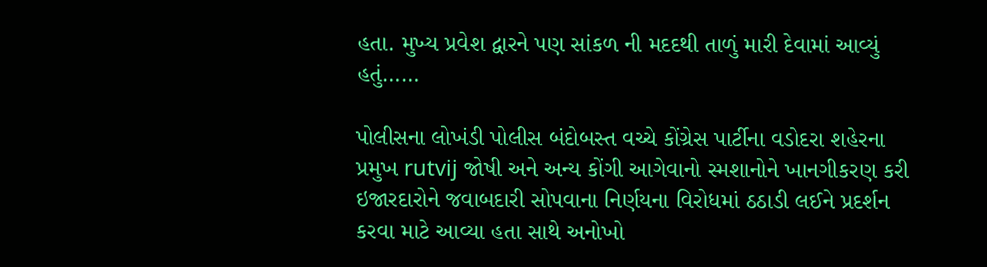હતા. મુખ્ય પ્રવેશ દ્વારને પણ સાંકળ ની મદદથી તાળું મારી દેવામાં આવ્યું હતું……

પોલીસના લોખંડી પોલીસ બંદોબસ્ત વચ્ચે કોંગ્રેસ પાર્ટીના વડોદરા શહેરના પ્રમુખ rutvij જોષી અને અન્ય કોંગી આગેવાનો સ્મશાનોને ખાનગીકરણ કરી ઇજારદારોને જવાબદારી સોપવાના નિર્ણયના વિરોધમાં ઠઠાડી લઈને પ્રદર્શન કરવા માટે આવ્યા હતા સાથે અનોખો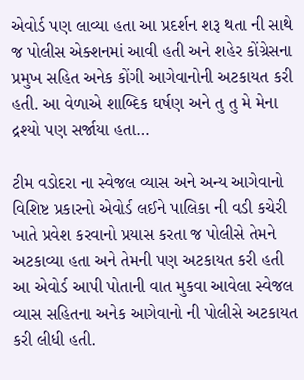એવોર્ડ પણ લાવ્યા હતા આ પ્રદર્શન શરૂ થતા ની સાથે જ પોલીસ એક્શનમાં આવી હતી અને શહેર કોંગ્રેસના પ્રમુખ સહિત અનેક કોંગી આગેવાનોની અટકાયત કરી હતી. આ વેળાએ શાબ્દિક ઘર્ષણ અને તુ તુ મે મેના દ્રશ્યો પણ સર્જાયા હતા…

ટીમ વડોદરા ના સ્વેજલ વ્યાસ અને અન્ય આગેવાનો વિશિષ્ટ પ્રકારનો એવોર્ડ લઈને પાલિકા ની વડી કચેરી ખાતે પ્રવેશ કરવાનો પ્રયાસ કરતા જ પોલીસે તેમને અટકાવ્યા હતા અને તેમની પણ અટકાયત કરી હતી આ એવોર્ડ આપી પોતાની વાત મુકવા આવેલા સ્વેજલ વ્યાસ સહિતના અનેક આગેવાનો ની પોલીસે અટકાયત કરી લીધી હતી.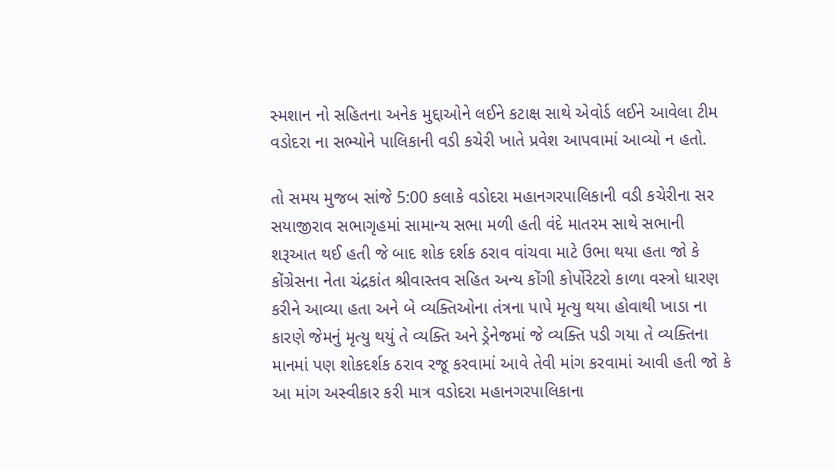સ્મશાન નો સહિતના અનેક મુદ્દાઓને લઈને કટાક્ષ સાથે એવોર્ડ લઈને આવેલા ટીમ વડોદરા ના સભ્યોને પાલિકાની વડી કચેરી ખાતે પ્રવેશ આપવામાં આવ્યો ન હતો.

તો સમય મુજબ સાંજે 5:00 કલાકે વડોદરા મહાનગરપાલિકાની વડી કચેરીના સર સયાજીરાવ સભાગૃહમાં સામાન્ય સભા મળી હતી વંદે માતરમ સાથે સભાની શરૂઆત થઈ હતી જે બાદ શોક દર્શક ઠરાવ વાંચવા માટે ઉભા થયા હતા જો કે કોંગ્રેસના નેતા ચંદ્રકાંત શ્રીવાસ્તવ સહિત અન્ય કોંગી કોર્પોરેટરો કાળા વસ્ત્રો ધારણ કરીને આવ્યા હતા અને બે વ્યક્તિઓના તંત્રના પાપે મૃત્યુ થયા હોવાથી ખાડા ના કારણે જેમનું મૃત્યુ થયું તે વ્યક્તિ અને ડ્રેનેજમાં જે વ્યક્તિ પડી ગયા તે વ્યક્તિના માનમાં પણ શોકદર્શક ઠરાવ રજૂ કરવામાં આવે તેવી માંગ કરવામાં આવી હતી જો કે આ માંગ અસ્વીકાર કરી માત્ર વડોદરા મહાનગરપાલિકાના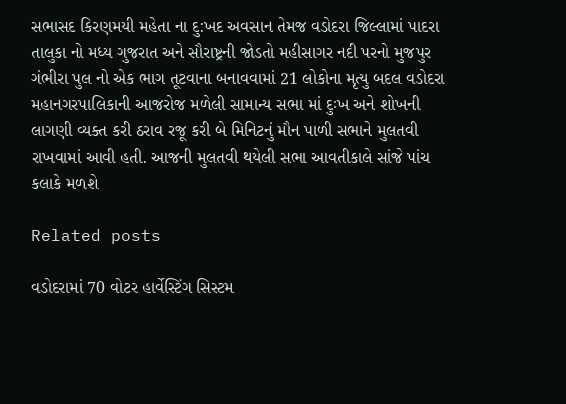સભાસદ કિરણમયી મહેતા ના દુ:ખદ અવસાન તેમજ વડોદરા જિલ્લામાં પાદરા તાલુકા નો મધ્ય ગુજરાત અને સૌરાષ્ટ્રની જોડતો મહીસાગર નદી પરનો મુજપુર ગંભીરા પુલ નો એક ભાગ તૂટવાના બનાવવામાં 21 લોકોના મૃત્યુ બદલ વડોદરા મહાનગરપાલિકાની આજરોજ મળેલી સામાન્ય સભા માં દુઃખ અને શોખની લાગણી વ્યક્ત કરી ઠરાવ રજૂ કરી બે મિનિટનું મૌન પાળી સભાને મુલતવી રાખવામાં આવી હતી. આજની મુલતવી થયેલી સભા આવતીકાલે સાંજે પાંચ કલાકે મળશે

Related posts

વડોદરામાં 70 વોટર હાર્વેસ્ટિંગ સિસ્ટમ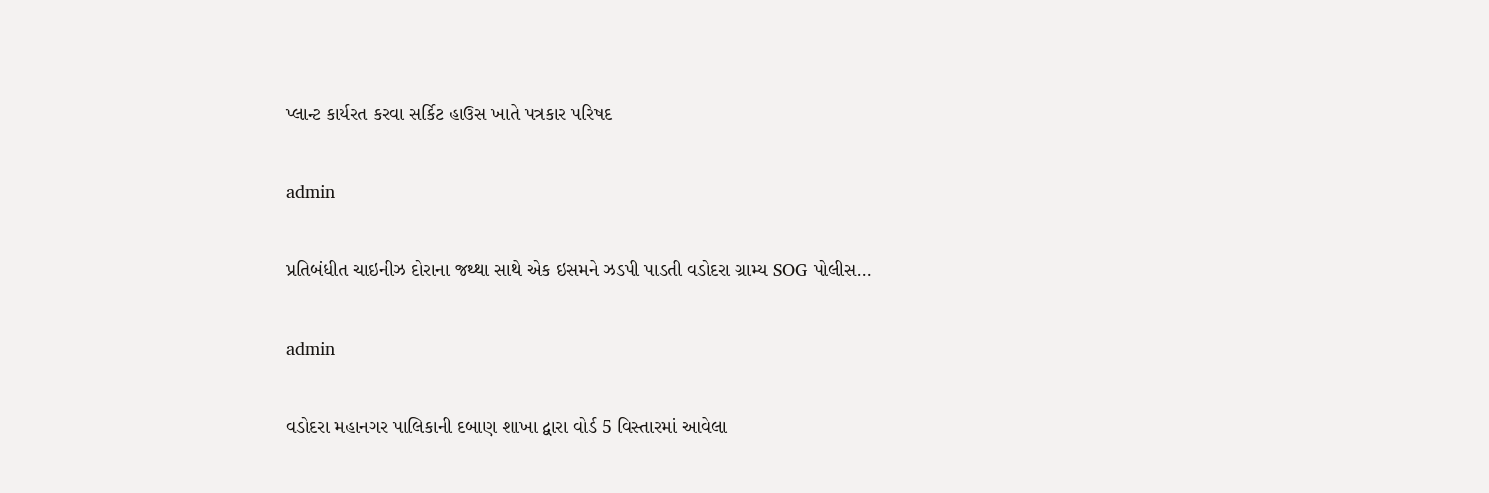પ્લાન્ટ કાર્યરત કરવા સર્કિટ હાઉસ ખાતે પત્રકાર પરિષદ

admin

પ્રતિબંધીત ચાઇનીઝ દોરાના જથ્થા સાથે એક ઇસમને ઝડપી પાડતી વડોદરા ગ્રામ્ય SOG પોલીસ…

admin

વડોદરા મહાનગર પાલિકાની દબાણ શાખા દ્વારા વોર્ડ 5 વિસ્તારમાં આવેલા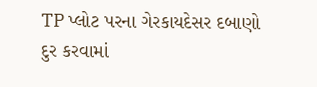TP પ્લોટ પરના ગેરકાયદેસર દબાણો દુર કરવામાં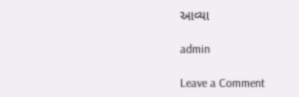આવ્યા

admin

Leave a Comment